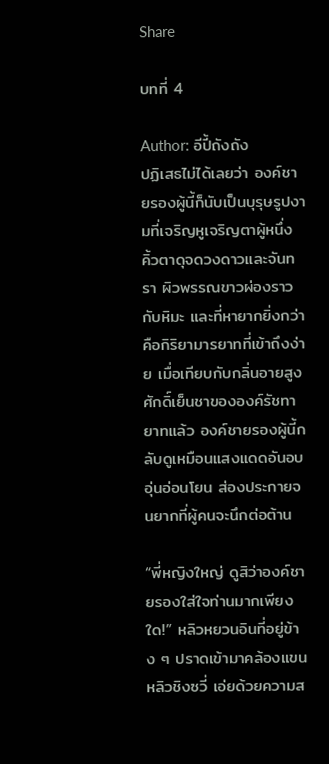Share

บทที่ 4

Author: อีปี้ถังถัง
ปฏิเสธไม่ได้เลยว่า องค์ชายรองผู้นี้ก็นับเป็นบุรุษรูปงามที่เจริญหูเจริญตาผู้หนึ่ง คิ้วตาดุจดวงดาวและจันทรา ผิวพรรณขาวผ่องราวกับหิมะ และที่หายากยิ่งกว่าคือกิริยามารยาทที่เข้าถึงง่าย เมื่อเทียบกับกลิ่นอายสูงศักดิ์เย็นชาขององค์รัชทายาทแล้ว องค์ชายรองผู้นี้กลับดูเหมือนแสงแดดอันอบอุ่นอ่อนโยน ส่องประกายจนยากที่ผู้คนจะนึกต่อต้าน

“พี่หญิงใหญ่ ดูสิว่าองค์ชายรองใส่ใจท่านมากเพียงใด!” หลิวหยวนอินที่อยู่ข้าง ๆ ปราดเข้ามาคล้องแขนหลิวชิงซวี่ เอ่ยด้วยความส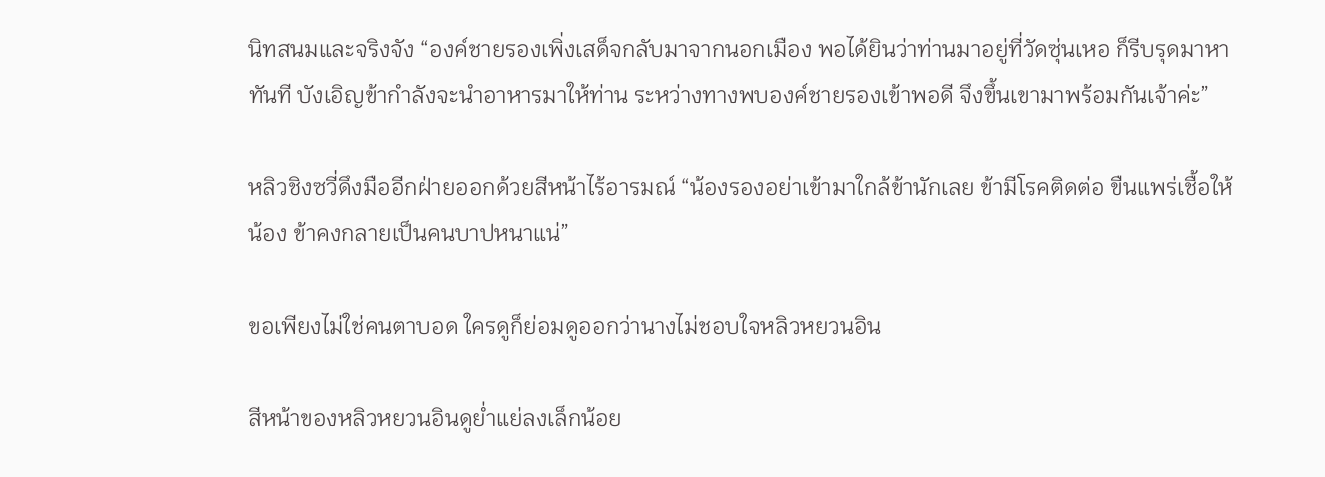นิทสนมและจริงจัง “องค์ชายรองเพิ่งเสด็จกลับมาจากนอกเมือง พอได้ยินว่าท่านมาอยู่ที่วัดซุ่นเหอ ก็รีบรุดมาหาทันที บังเอิญข้ากำลังจะนำอาหารมาให้ท่าน ระหว่างทางพบองค์ชายรองเข้าพอดี จึงขึ้นเขามาพร้อมกันเจ้าค่ะ”

หลิวชิงซวี่ดึงมืออีกฝ่ายออกด้วยสีหน้าไร้อารมณ์ “น้องรองอย่าเข้ามาใกล้ข้านักเลย ข้ามีโรคติดต่อ ขืนแพร่เชื้อให้น้อง ข้าคงกลายเป็นคนบาปหนาแน่”

ขอเพียงไม่ใช่คนตาบอด ใครดูก็ย่อมดูออกว่านางไม่ชอบใจหลิวหยวนอิน

สีหน้าของหลิวหยวนอินดูย่ำแย่ลงเล็กน้อย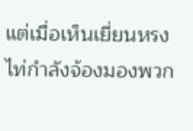แต่เมื่อเห็นเยี่ยนหรงไท่กำลังจ้องมองพวก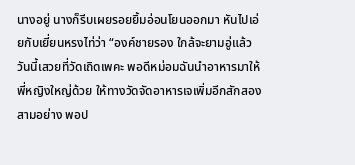นางอยู่ นางก็รีบเผยรอยยิ้มอ่อนโยนออกมา หันไปเอ่ยกับเยี่ยนหรงไท่ว่า “องค์ชายรอง ใกล้จะยามอู่แล้ว วันนี้เสวยที่วัดเถิดเพคะ พอดีหม่อมฉันนำอาหารมาให้พี่หญิงใหญ่ด้วย ให้ทางวัดจัดอาหารเจเพิ่มอีกสักสองสามอย่าง พอป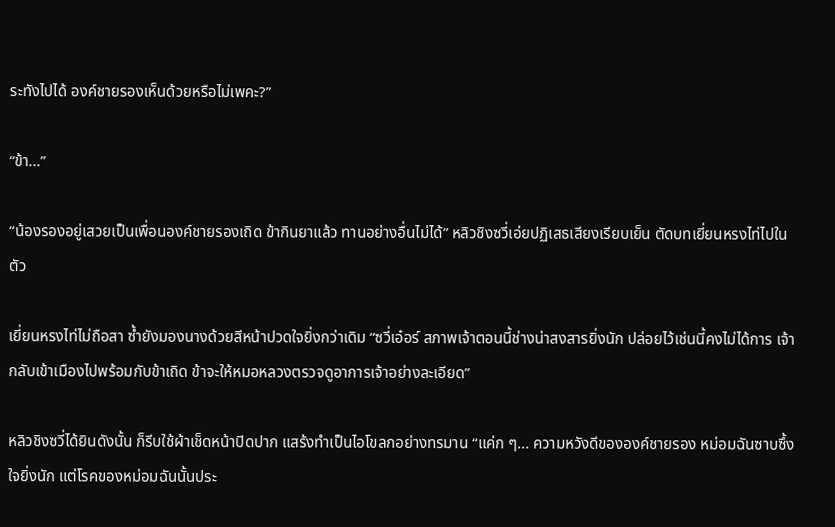ระทังไปได้ องค์ชายรองเห็นด้วยหรือไม่เพคะ?”

“ข้า...”

“น้องรองอยู่เสวยเป็นเพื่อนองค์ชายรองเถิด ข้ากินยาแล้ว ทานอย่างอื่นไม่ได้” หลิวชิงซวี่เอ่ยปฏิเสธเสียงเรียบเย็น ตัดบทเยี่ยนหรงไท่ไปในตัว

เยี่ยนหรงไท่ไม่ถือสา ซ้ำยังมองนางด้วยสีหน้าปวดใจยิ่งกว่าเดิม “ซวี่เอ๋อร์ สภาพเจ้าตอนนี้ช่างน่าสงสารยิ่งนัก ปล่อยไว้เช่นนี้คงไม่ได้การ เจ้ากลับเข้าเมืองไปพร้อมกับข้าเถิด ข้าจะให้หมอหลวงตรวจดูอาการเจ้าอย่างละเอียด”

หลิวชิงซวี่ได้ยินดังนั้น ก็รีบใช้ผ้าเช็ดหน้าปิดปาก แสร้งทำเป็นไอโขลกอย่างทรมาน “แค่ก ๆ... ความหวังดีขององค์ชายรอง หม่อมฉันซาบซึ้งใจยิ่งนัก แต่โรคของหม่อมฉันนั้นประ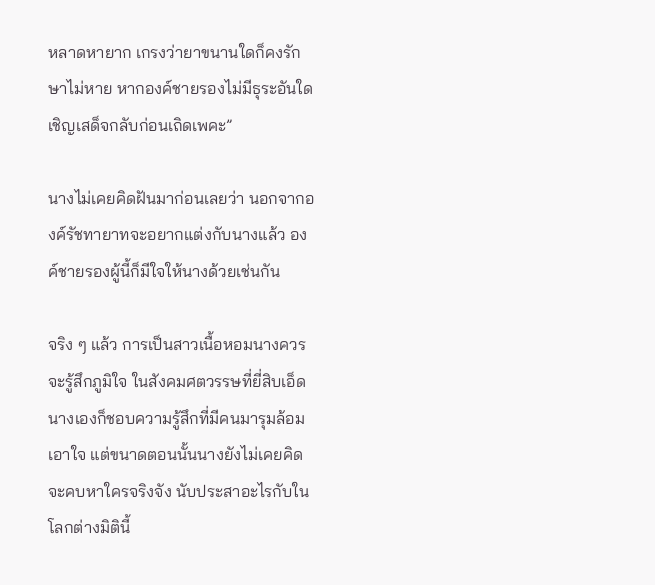หลาดหายาก เกรงว่ายาขนานใดก็คงรักษาไม่หาย หากองค์ชายรองไม่มีธุระอันใด เชิญเสด็จกลับก่อนเถิดเพคะ”

นางไม่เคยคิดฝันมาก่อนเลยว่า นอกจากองค์รัชทายาทจะอยากแต่งกับนางแล้ว องค์ชายรองผู้นี้ก็มีใจให้นางด้วยเช่นกัน

จริง ๆ แล้ว การเป็นสาวเนื้อหอมนางควรจะรู้สึกภูมิใจ ในสังคมศตวรรษที่ยี่สิบเอ็ด นางเองก็ชอบความรู้สึกที่มีคนมารุมล้อมเอาใจ แต่ขนาดตอนนั้นนางยังไม่เคยคิดจะคบหาใครจริงจัง นับประสาอะไรกับในโลกต่างมิตินี้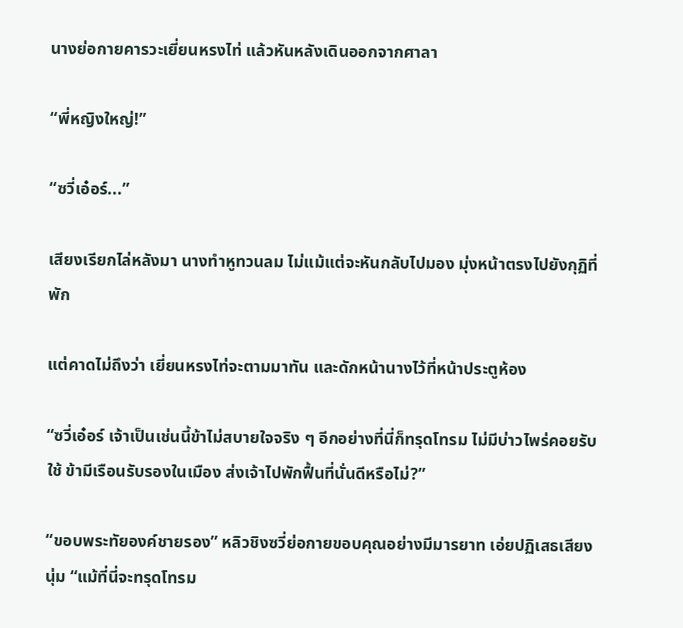นางย่อกายคารวะเยี่ยนหรงไท่ แล้วหันหลังเดินออกจากศาลา

“พี่หญิงใหญ่!”

“ซวี่เอ๋อร์...”

เสียงเรียกไล่หลังมา นางทำหูทวนลม ไม่แม้แต่จะหันกลับไปมอง มุ่งหน้าตรงไปยังกุฏิที่พัก

แต่คาดไม่ถึงว่า เยี่ยนหรงไท่จะตามมาทัน และดักหน้านางไว้ที่หน้าประตูห้อง

“ซวี่เอ๋อร์ เจ้าเป็นเช่นนี้ข้าไม่สบายใจจริง ๆ อีกอย่างที่นี่ก็ทรุดโทรม ไม่มีบ่าวไพร่คอยรับใช้ ข้ามีเรือนรับรองในเมือง ส่งเจ้าไปพักฟื้นที่นั่นดีหรือไม่?”

“ขอบพระทัยองค์ชายรอง” หลิวชิงซวี่ย่อกายขอบคุณอย่างมีมารยาท เอ่ยปฏิเสธเสียงนุ่ม “แม้ที่นี่จะทรุดโทรม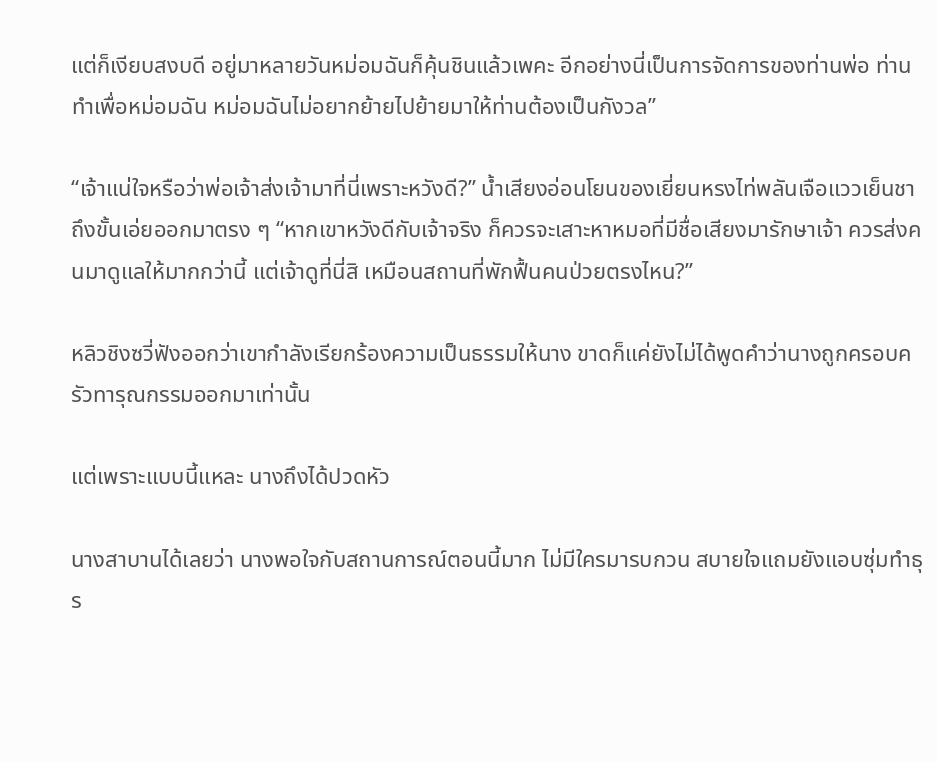แต่ก็เงียบสงบดี อยู่มาหลายวันหม่อมฉันก็คุ้นชินแล้วเพคะ อีกอย่างนี่เป็นการจัดการของท่านพ่อ ท่านทำเพื่อหม่อมฉัน หม่อมฉันไม่อยากย้ายไปย้ายมาให้ท่านต้องเป็นกังวล”

“เจ้าแน่ใจหรือว่าพ่อเจ้าส่งเจ้ามาที่นี่เพราะหวังดี?” น้ำเสียงอ่อนโยนของเยี่ยนหรงไท่พลันเจือแววเย็นชา ถึงขั้นเอ่ยออกมาตรง ๆ “หากเขาหวังดีกับเจ้าจริง ก็ควรจะเสาะหาหมอที่มีชื่อเสียงมารักษาเจ้า ควรส่งคนมาดูแลให้มากกว่านี้ แต่เจ้าดูที่นี่สิ เหมือนสถานที่พักฟื้นคนป่วยตรงไหน?”

หลิวชิงซวี่ฟังออกว่าเขากำลังเรียกร้องความเป็นธรรมให้นาง ขาดก็แค่ยังไม่ได้พูดคำว่านางถูกครอบครัวทารุณกรรมออกมาเท่านั้น

แต่เพราะแบบนี้แหละ นางถึงได้ปวดหัว

นางสาบานได้เลยว่า นางพอใจกับสถานการณ์ตอนนี้มาก ไม่มีใครมารบกวน สบายใจแถมยังแอบซุ่มทำธุร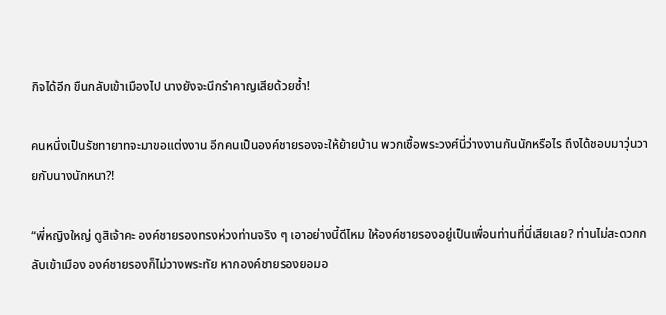กิจได้อีก ขืนกลับเข้าเมืองไป นางยังจะนึกรำคาญเสียด้วยซ้ำ!

คนหนึ่งเป็นรัชทายาทจะมาขอแต่งงาน อีกคนเป็นองค์ชายรองจะให้ย้ายบ้าน พวกเชื้อพระวงศ์นี่ว่างงานกันนักหรือไร ถึงได้ชอบมาวุ่นวายกับนางนักหนา?!

“พี่หญิงใหญ่ ดูสิเจ้าคะ องค์ชายรองทรงห่วงท่านจริง ๆ เอาอย่างนี้ดีไหม ให้องค์ชายรองอยู่เป็นเพื่อนท่านที่นี่เสียเลย? ท่านไม่สะดวกกลับเข้าเมือง องค์ชายรองก็ไม่วางพระทัย หากองค์ชายรองยอมอ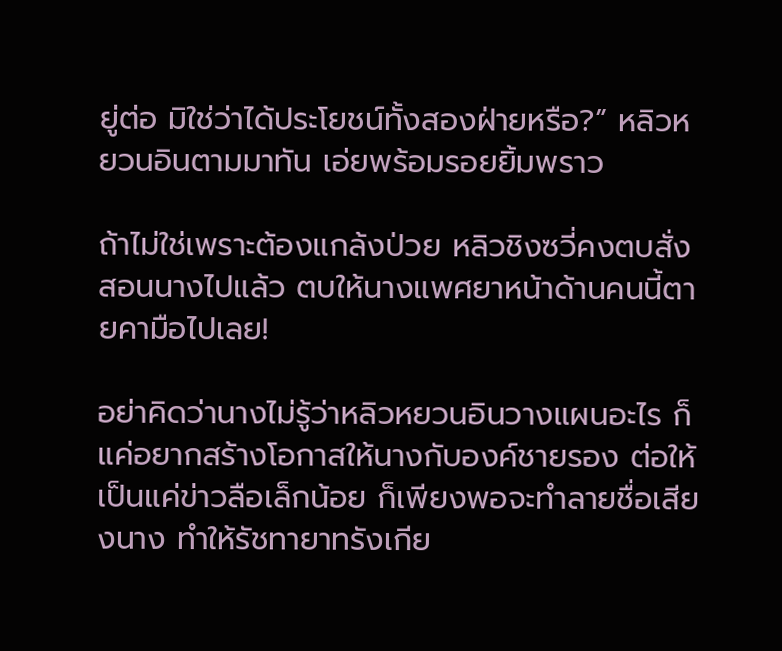ยู่ต่อ มิใช่ว่าได้ประโยชน์ทั้งสองฝ่ายหรือ?” หลิวหยวนอินตามมาทัน เอ่ยพร้อมรอยยิ้มพราว

ถ้าไม่ใช่เพราะต้องแกล้งป่วย หลิวชิงซวี่คงตบสั่งสอนนางไปแล้ว ตบให้นางแพศยาหน้าด้านคนนี้ตายคามือไปเลย!

อย่าคิดว่านางไม่รู้ว่าหลิวหยวนอินวางแผนอะไร ก็แค่อยากสร้างโอกาสให้นางกับองค์ชายรอง ต่อให้เป็นแค่ข่าวลือเล็กน้อย ก็เพียงพอจะทำลายชื่อเสียงนาง ทำให้รัชทายาทรังเกีย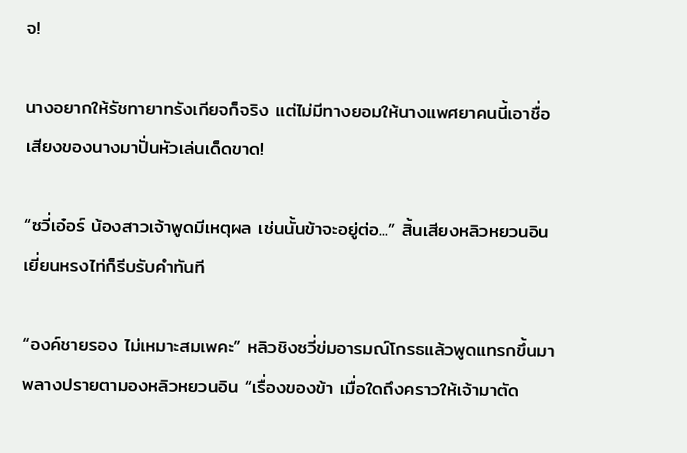จ!

นางอยากให้รัชทายาทรังเกียจก็จริง แต่ไม่มีทางยอมให้นางแพศยาคนนี้เอาชื่อเสียงของนางมาปั่นหัวเล่นเด็ดขาด!

“ซวี่เอ๋อร์ น้องสาวเจ้าพูดมีเหตุผล เช่นนั้นข้าจะอยู่ต่อ...” สิ้นเสียงหลิวหยวนอิน เยี่ยนหรงไท่ก็รีบรับคำทันที

“องค์ชายรอง ไม่เหมาะสมเพคะ” หลิวชิงซวี่ข่มอารมณ์โกรธแล้วพูดแทรกขึ้นมา พลางปรายตามองหลิวหยวนอิน “เรื่องของข้า เมื่อใดถึงคราวให้เจ้ามาตัด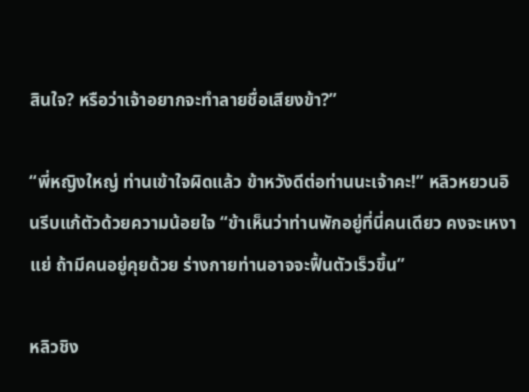สินใจ? หรือว่าเจ้าอยากจะทำลายชื่อเสียงข้า?”

“พี่หญิงใหญ่ ท่านเข้าใจผิดแล้ว ข้าหวังดีต่อท่านนะเจ้าคะ!” หลิวหยวนอินรีบแก้ตัวด้วยความน้อยใจ “ข้าเห็นว่าท่านพักอยู่ที่นี่คนเดียว คงจะเหงาแย่ ถ้ามีคนอยู่คุยด้วย ร่างกายท่านอาจจะฟื้นตัวเร็วขึ้น”

หลิวชิง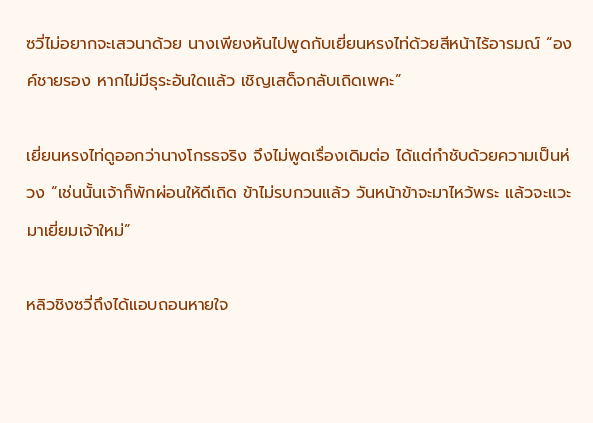ซวี่ไม่อยากจะเสวนาด้วย นางเพียงหันไปพูดกับเยี่ยนหรงไท่ด้วยสีหน้าไร้อารมณ์ “องค์ชายรอง หากไม่มีธุระอันใดแล้ว เชิญเสด็จกลับเถิดเพคะ”

เยี่ยนหรงไท่ดูออกว่านางโกรธจริง จึงไม่พูดเรื่องเดิมต่อ ได้แต่กำชับด้วยความเป็นห่วง “เช่นนั้นเจ้าก็พักผ่อนให้ดีเถิด ข้าไม่รบกวนแล้ว วันหน้าข้าจะมาไหว้พระ แล้วจะแวะมาเยี่ยมเจ้าใหม่”

หลิวชิงซวี่ถึงได้แอบถอนหายใจ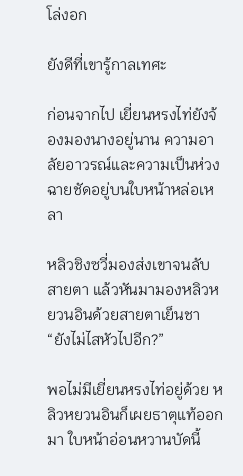โล่งอก

ยังดีที่เขารู้กาลเทศะ

ก่อนจากไป เยี่ยนหรงไท่ยังจ้องมองนางอยู่นาน ความอาลัยอาวรณ์และความเป็นห่วงฉายชัดอยู่บนใบหน้าหล่อเหลา

หลิวชิงซวี่มองส่งเขาจนลับสายตา แล้วหันมามองหลิวหยวนอินด้วยสายตาเย็นชา “ยังไม่ไสหัวไปอีก?”

พอไม่มีเยี่ยนหรงไท่อยู่ด้วย หลิวหยวนอินก็เผยธาตุแท้ออกมา ใบหน้าอ่อนหวานบัดนี้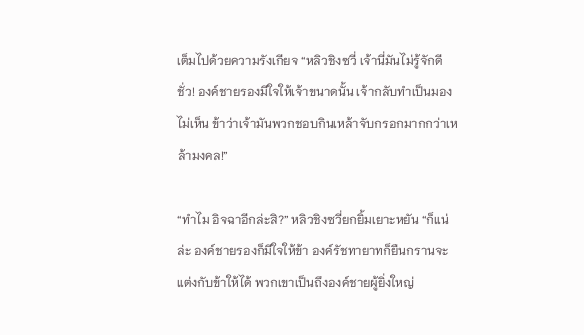เต็มไปด้วยความรังเกียจ “หลิวชิงซวี่ เจ้านี่มันไม่รู้จักดีชั่ว! องค์ชายรองมีใจให้เจ้าขนาดนั้น เจ้ากลับทำเป็นมองไม่เห็น ข้าว่าเจ้ามันพวกชอบกินเหล้าจับกรอกมากกว่าเหล้ามงคล!”

“ทำไม อิจฉาอีกล่ะสิ?” หลิวชิงซวี่ยกยิ้มเยาะหยัน “ก็แน่ล่ะ องค์ชายรองก็มีใจให้ข้า องค์รัชทายาทก็ยืนกรานจะแต่งกับข้าให้ได้ พวกเขาเป็นถึงองค์ชายผู้ยิ่งใหญ่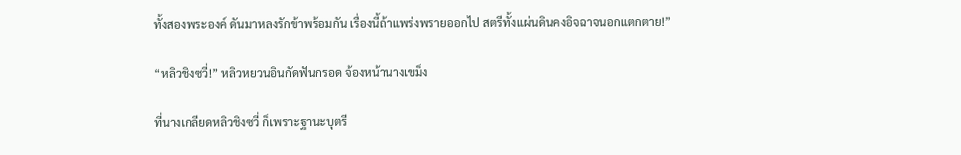ทั้งสองพระองค์ ดันมาหลงรักข้าพร้อมกัน เรื่องนี้ถ้าแพร่งพรายออกไป สตรีทั้งแผ่นดินคงอิจฉาจนอกแตกตาย!”

“หลิวชิงซวี่!” หลิวหยวนอินกัดฟันกรอด จ้องหน้านางเขม็ง

ที่นางเกลียดหลิวชิงซวี่ ก็เพราะฐานะบุตรี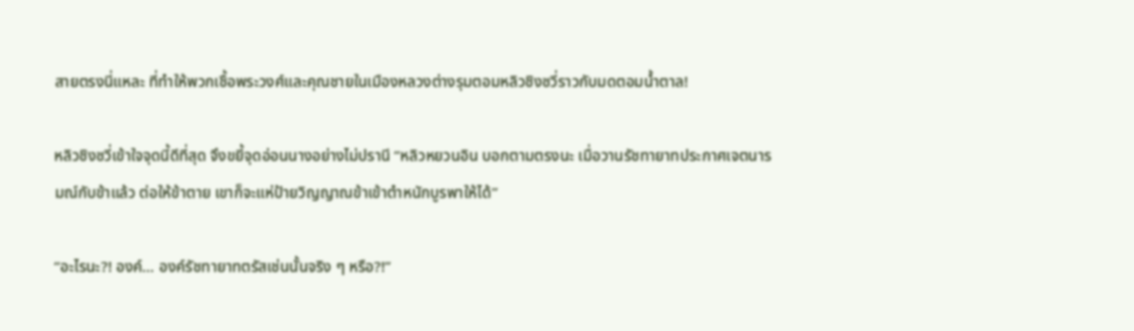สายตรงนี่แหละ ที่ทำให้พวกเชื้อพระวงศ์และคุณชายในเมืองหลวงต่างรุมตอมหลิวชิงซวี่ราวกับมดตอมน้ำตาล!

หลิวชิงซวี่เข้าใจจุดนี้ดีที่สุด จึงขยี้จุดอ่อนนางอย่างไม่ปรานี “หลิวหยวนอิน บอกตามตรงนะ เมื่อวานรัชทายาทประกาศเจตนารมณ์กับข้าแล้ว ต่อให้ข้าตาย เขาก็จะแห่ป้ายวิญญาณข้าเข้าตำหนักบูรพาให้ได้”

“อะไรนะ?! องค์... องค์รัชทายาทตรัสเช่นนั้นจริง ๆ หรือ?!”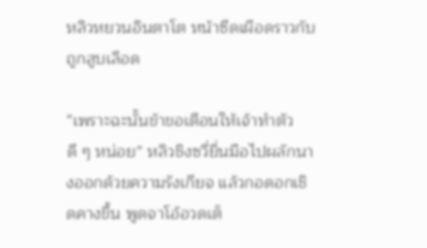หลิวหยวนอินตาโต หน้าซีดเผือดราวกับถูกสูบเลือด

“เพราะฉะนั้นข้าขอเตือนให้เจ้าทำตัวดี ๆ หน่อย” หลิวชิงซวี่ยื่นมือไปผลักนางออกด้วยความรังเกียจ แล้วกอดอกเชิดคางขึ้น พูดจาโอ้อวดเต็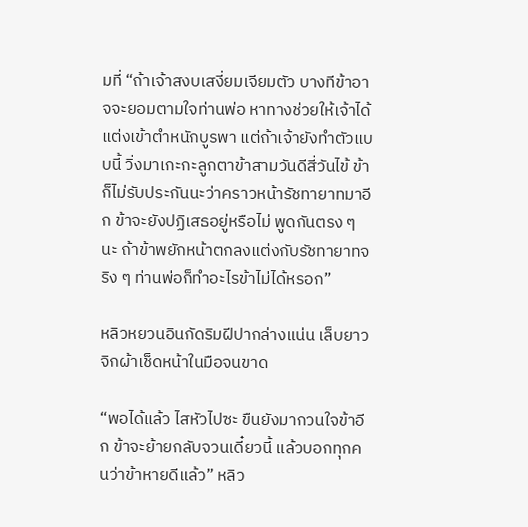มที่ “ถ้าเจ้าสงบเสงี่ยมเจียมตัว บางทีข้าอาจจะยอมตามใจท่านพ่อ หาทางช่วยให้เจ้าได้แต่งเข้าตำหนักบูรพา แต่ถ้าเจ้ายังทำตัวแบบนี้ วิ่งมาเกะกะลูกตาข้าสามวันดีสี่วันไข้ ข้าก็ไม่รับประกันนะว่าคราวหน้ารัชทายาทมาอีก ข้าจะยังปฏิเสธอยู่หรือไม่ พูดกันตรง ๆ นะ ถ้าข้าพยักหน้าตกลงแต่งกับรัชทายาทจริง ๆ ท่านพ่อก็ทำอะไรข้าไม่ได้หรอก”

หลิวหยวนอินกัดริมฝีปากล่างแน่น เล็บยาวจิกผ้าเช็ดหน้าในมือจนขาด

“พอได้แล้ว ไสหัวไปซะ ขืนยังมากวนใจข้าอีก ข้าจะย้ายกลับจวนเดี๋ยวนี้ แล้วบอกทุกคนว่าข้าหายดีแล้ว” หลิว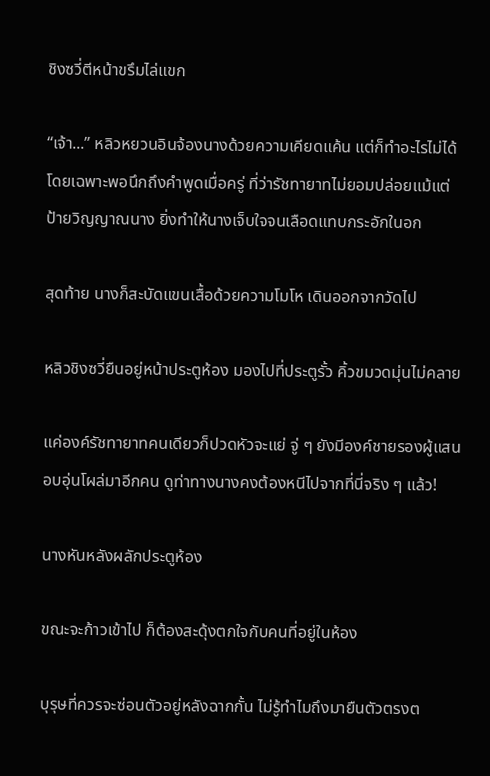ชิงซวี่ตีหน้าขรึมไล่แขก

“เจ้า...” หลิวหยวนอินจ้องนางด้วยความเคียดแค้น แต่ก็ทำอะไรไม่ได้ โดยเฉพาะพอนึกถึงคำพูดเมื่อครู่ ที่ว่ารัชทายาทไม่ยอมปล่อยแม้แต่ป้ายวิญญาณนาง ยิ่งทำให้นางเจ็บใจจนเลือดแทบกระอักในอก

สุดท้าย นางก็สะบัดแขนเสื้อด้วยความโมโห เดินออกจากวัดไป

หลิวชิงซวี่ยืนอยู่หน้าประตูห้อง มองไปที่ประตูรั้ว คิ้วขมวดมุ่นไม่คลาย

แค่องค์รัชทายาทคนเดียวก็ปวดหัวจะแย่ จู่ ๆ ยังมีองค์ชายรองผู้แสนอบอุ่นโผล่มาอีกคน ดูท่าทางนางคงต้องหนีไปจากที่นี่จริง ๆ แล้ว!

นางหันหลังผลักประตูห้อง

ขณะจะก้าวเข้าไป ก็ต้องสะดุ้งตกใจกับคนที่อยู่ในห้อง

บุรุษที่ควรจะซ่อนตัวอยู่หลังฉากกั้น ไม่รู้ทำไมถึงมายืนตัวตรงต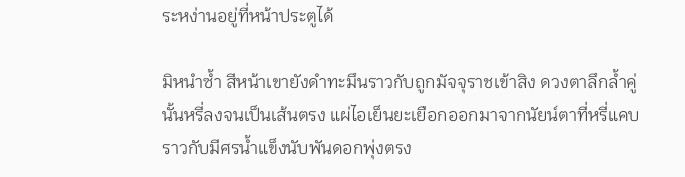ระหง่านอยู่ที่หน้าประตูได้

มิหนำซ้ำ สีหน้าเขายังดำทะมึนราวกับถูกมัจจุราชเข้าสิง ดวงตาลึกล้ำคู่นั้นหรี่ลงจนเป็นเส้นตรง แผ่ไอเย็นยะเยือกออกมาจากนัยน์ตาที่หรี่แคบ ราวกับมีศรน้ำแข็งนับพันดอกพุ่งตรง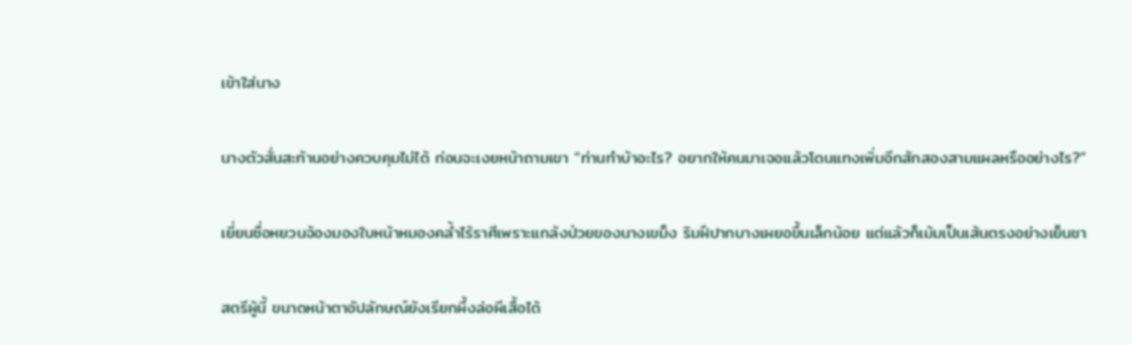เข้าใส่นาง

นางตัวสั่นสะท้านอย่างควบคุมไม่ได้ ก่อนจะเงยหน้าถามเขา “ท่านทำบ้าอะไร? อยากให้คนมาเจอแล้วโดนแทงเพิ่มอีกสักสองสามแผลหรืออย่างไร?”

เยี่ยนซื่อหยวนจ้องมองใบหน้าหมองคล้ำไร้ราศีเพราะแกล้งป่วยของนางเขม็ง ริมฝีปากบางเผยอขึ้นเล็กน้อย แต่แล้วก็เม้มเป็นเส้นตรงอย่างเย็นชา

สตรีผู้นี้ ขนาดหน้าตาอัปลักษณ์ยังเรียกผึ้งล่อผีเสื้อได้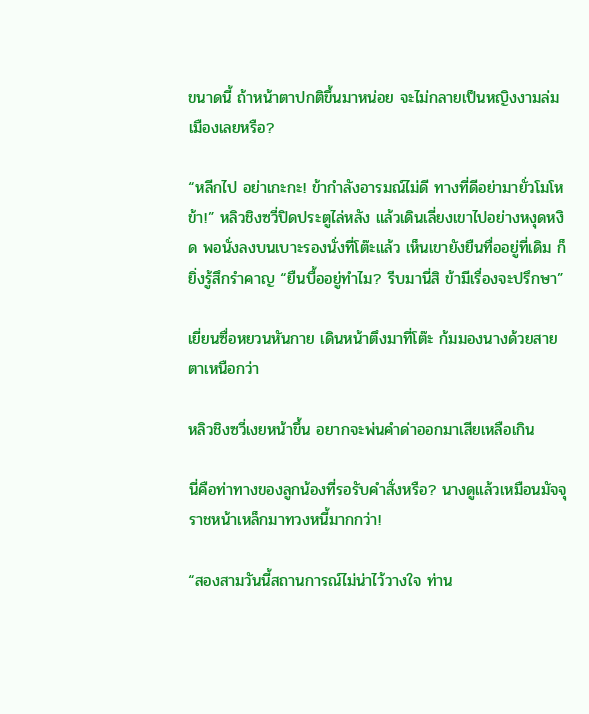ขนาดนี้ ถ้าหน้าตาปกติขึ้นมาหน่อย จะไม่กลายเป็นหญิงงามล่มเมืองเลยหรือ?

“หลีกไป อย่าเกะกะ! ข้ากำลังอารมณ์ไม่ดี ทางที่ดีอย่ามายั่วโมโหข้า!” หลิวชิงซวี่ปิดประตูไล่หลัง แล้วเดินเลี่ยงเขาไปอย่างหงุดหงิด พอนั่งลงบนเบาะรองนั่งที่โต๊ะแล้ว เห็นเขายังยืนทื่ออยู่ที่เดิม ก็ยิ่งรู้สึกรำคาญ “ยืนบื้ออยู่ทำไม? รีบมานี่สิ ข้ามีเรื่องจะปรึกษา”

เยี่ยนซื่อหยวนหันกาย เดินหน้าตึงมาที่โต๊ะ ก้มมองนางด้วยสายตาเหนือกว่า

หลิวชิงซวี่เงยหน้าขึ้น อยากจะพ่นคำด่าออกมาเสียเหลือเกิน

นี่คือท่าทางของลูกน้องที่รอรับคำสั่งหรือ? นางดูแล้วเหมือนมัจจุราชหน้าเหล็กมาทวงหนี้มากกว่า!

“สองสามวันนี้สถานการณ์ไม่น่าไว้วางใจ ท่าน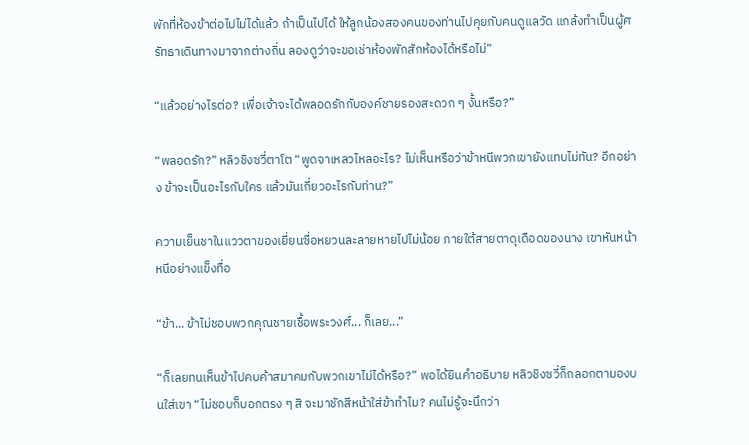พักที่ห้องข้าต่อไปไม่ได้แล้ว ถ้าเป็นไปได้ ให้ลูกน้องสองคนของท่านไปคุยกับคนดูแลวัด แกล้งทำเป็นผู้ศรัทธาเดินทางมาจากต่างถิ่น ลองดูว่าจะขอเช่าห้องพักสักห้องได้หรือไม่”

“แล้วอย่างไรต่อ? เพื่อเจ้าจะได้พลอดรักกับองค์ชายรองสะดวก ๆ งั้นหรือ?”

“พลอดรัก?” หลิวชิงซวี่ตาโต “พูดจาเหลวไหลอะไร? ไม่เห็นหรือว่าข้าหนีพวกเขายังแทบไม่ทัน? อีกอย่าง ข้าจะเป็นอะไรกับใคร แล้วมันเกี่ยวอะไรกับท่าน?”

ความเย็นชาในแววตาของเยี่ยนซื่อหยวนละลายหายไปไม่น้อย ภายใต้สายตาดุเดือดของนาง เขาหันหน้าหนีอย่างแข็งทื่อ

“ข้า... ข้าไม่ชอบพวกคุณชายเชื้อพระวงศ์... ก็เลย...”

“ก็เลยทนเห็นข้าไปคบค้าสมาคมกับพวกเขาไม่ได้หรือ?” พอได้ยินคำอธิบาย หลิวชิงซวี่ก็กลอกตามองบนใส่เขา “ไม่ชอบก็บอกตรง ๆ สิ จะมาชักสีหน้าใส่ข้าทำไม? คนไม่รู้จะนึกว่า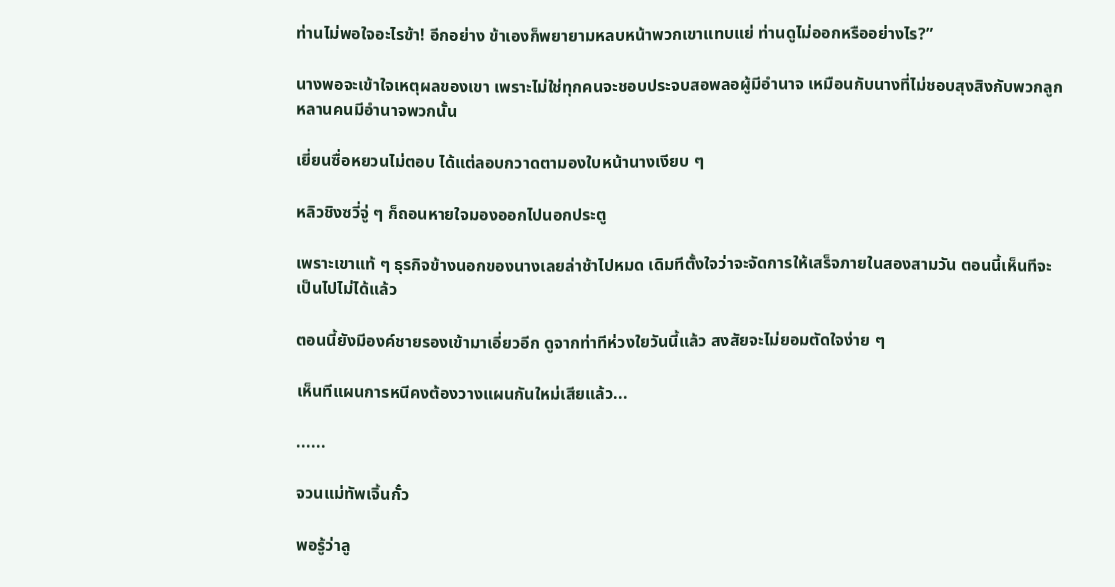ท่านไม่พอใจอะไรข้า! อีกอย่าง ข้าเองก็พยายามหลบหน้าพวกเขาแทบแย่ ท่านดูไม่ออกหรืออย่างไร?”

นางพอจะเข้าใจเหตุผลของเขา เพราะไม่ใช่ทุกคนจะชอบประจบสอพลอผู้มีอำนาจ เหมือนกับนางที่ไม่ชอบสุงสิงกับพวกลูกหลานคนมีอำนาจพวกนั้น

เยี่ยนซื่อหยวนไม่ตอบ ได้แต่ลอบกวาดตามองใบหน้านางเงียบ ๆ

หลิวชิงซวี่จู่ ๆ ก็ถอนหายใจมองออกไปนอกประตู

เพราะเขาแท้ ๆ ธุรกิจข้างนอกของนางเลยล่าช้าไปหมด เดิมทีตั้งใจว่าจะจัดการให้เสร็จภายในสองสามวัน ตอนนี้เห็นทีจะเป็นไปไม่ได้แล้ว

ตอนนี้ยังมีองค์ชายรองเข้ามาเอี่ยวอีก ดูจากท่าทีห่วงใยวันนี้แล้ว สงสัยจะไม่ยอมตัดใจง่าย ๆ

เห็นทีแผนการหนีคงต้องวางแผนกันใหม่เสียแล้ว...

......

จวนแม่ทัพเจิ้นกั๋ว

พอรู้ว่าลู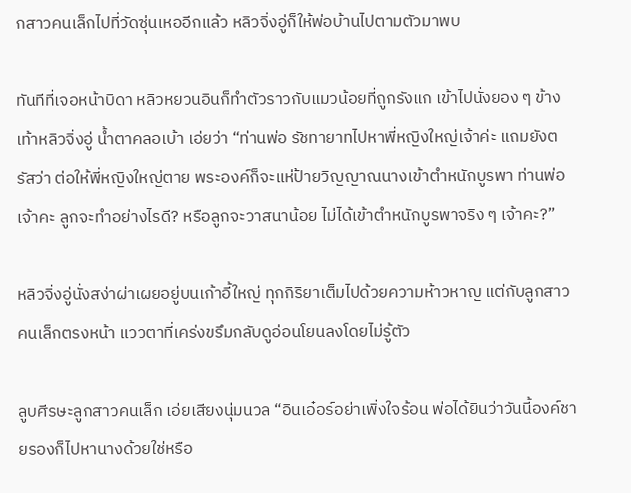กสาวคนเล็กไปที่วัดซุ่นเหออีกแล้ว หลิวจิ่งอู่ก็ให้พ่อบ้านไปตามตัวมาพบ

ทันทีที่เจอหน้าบิดา หลิวหยวนอินก็ทำตัวราวกับแมวน้อยที่ถูกรังแก เข้าไปนั่งยอง ๆ ข้างเท้าหลิวจิ่งอู่ น้ำตาคลอเบ้า เอ่ยว่า “ท่านพ่อ รัชทายาทไปหาพี่หญิงใหญ่เจ้าค่ะ แถมยังตรัสว่า ต่อให้พี่หญิงใหญ่ตาย พระองค์ก็จะแห่ป้ายวิญญาณนางเข้าตำหนักบูรพา ท่านพ่อเจ้าคะ ลูกจะทำอย่างไรดี? หรือลูกจะวาสนาน้อย ไม่ได้เข้าตำหนักบูรพาจริง ๆ เจ้าคะ?”

หลิวจิ่งอู่นั่งสง่าผ่าเผยอยู่บนเก้าอี้ใหญ่ ทุกกิริยาเต็มไปด้วยความห้าวหาญ แต่กับลูกสาวคนเล็กตรงหน้า แววตาที่เคร่งขรึมกลับดูอ่อนโยนลงโดยไม่รู้ตัว

ลูบศีรษะลูกสาวคนเล็ก เอ่ยเสียงนุ่มนวล “อินเอ๋อร์อย่าเพิ่งใจร้อน พ่อได้ยินว่าวันนี้องค์ชายรองก็ไปหานางด้วยใช่หรือ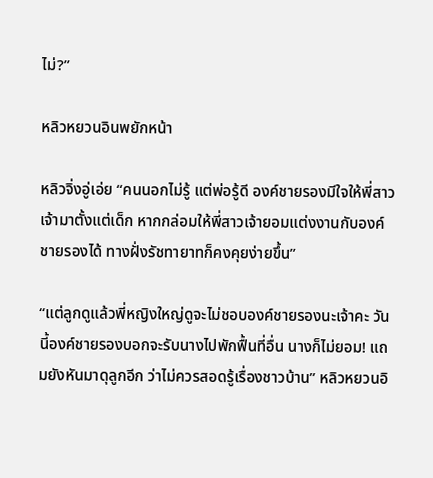ไม่?”

หลิวหยวนอินพยักหน้า

หลิวจิ่งอู่เอ่ย “คนนอกไม่รู้ แต่พ่อรู้ดี องค์ชายรองมีใจให้พี่สาวเจ้ามาตั้งแต่เด็ก หากกล่อมให้พี่สาวเจ้ายอมแต่งงานกับองค์ชายรองได้ ทางฝั่งรัชทายาทก็คงคุยง่ายขึ้น”

“แต่ลูกดูแล้วพี่หญิงใหญ่ดูจะไม่ชอบองค์ชายรองนะเจ้าคะ วันนี้องค์ชายรองบอกจะรับนางไปพักฟื้นที่อื่น นางก็ไม่ยอม! แถมยังหันมาดุลูกอีก ว่าไม่ควรสอดรู้เรื่องชาวบ้าน” หลิวหยวนอิ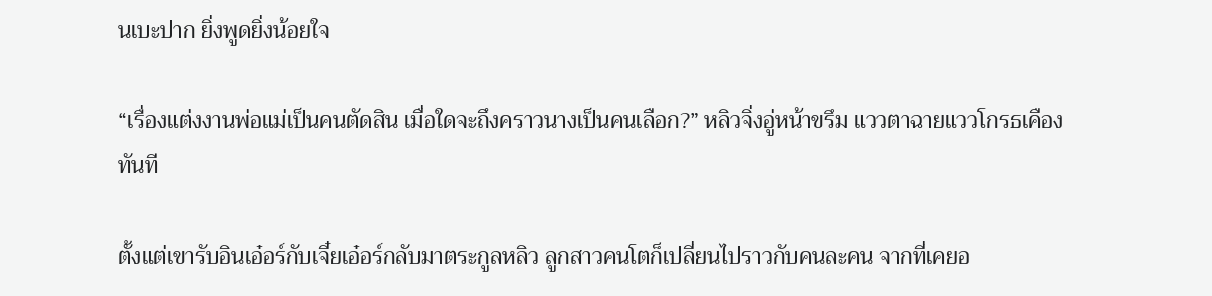นเบะปาก ยิ่งพูดยิ่งน้อยใจ

“เรื่องแต่งงานพ่อแม่เป็นคนตัดสิน เมื่อใดจะถึงคราวนางเป็นคนเลือก?” หลิวจิ่งอู่หน้าขรึม แววตาฉายแววโกรธเคืองทันที

ตั้งแต่เขารับอินเอ๋อร์กับเจี๋ยเอ๋อร์กลับมาตระกูลหลิว ลูกสาวคนโตก็เปลี่ยนไปราวกับคนละคน จากที่เคยอ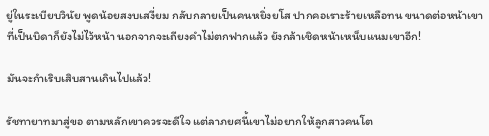ยู่ในระเบียบวินัย พูดน้อยสงบเสงี่ยม กลับกลายเป็นคนหยิ่งยโส ปากคอเราะร้ายเหลือทน ขนาดต่อหน้าเขาที่เป็นบิดาก็ยังไม่ไว้หน้า นอกจากจะเถียงคำไม่ตกฟากแล้ว ยังกล้าเชิดหน้าเหน็บแนมเขาอีก!

มันจะกำเริบเสิบสานเกินไปแล้ว!

รัชทายาทมาสู่ขอ ตามหลักเขาควรจะดีใจ แต่ลาภยศนี้เขาไม่อยากให้ลูกสาวคนโต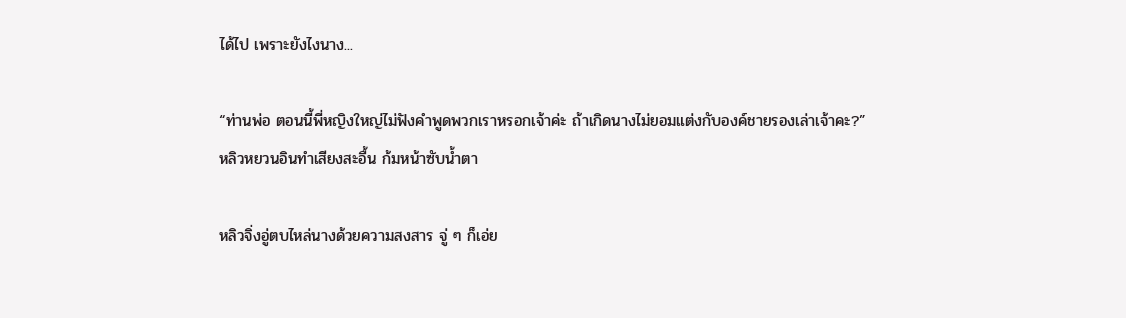ได้ไป เพราะยังไงนาง...

“ท่านพ่อ ตอนนี้พี่หญิงใหญ่ไม่ฟังคำพูดพวกเราหรอกเจ้าค่ะ ถ้าเกิดนางไม่ยอมแต่งกับองค์ชายรองเล่าเจ้าคะ?” หลิวหยวนอินทำเสียงสะอื้น ก้มหน้าซับน้ำตา

หลิวจิ่งอู่ตบไหล่นางด้วยความสงสาร จู่ ๆ ก็เอ่ย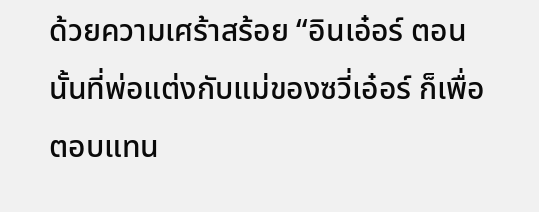ด้วยความเศร้าสร้อย “อินเอ๋อร์ ตอนนั้นที่พ่อแต่งกับแม่ของซวี่เอ๋อร์ ก็เพื่อตอบแทน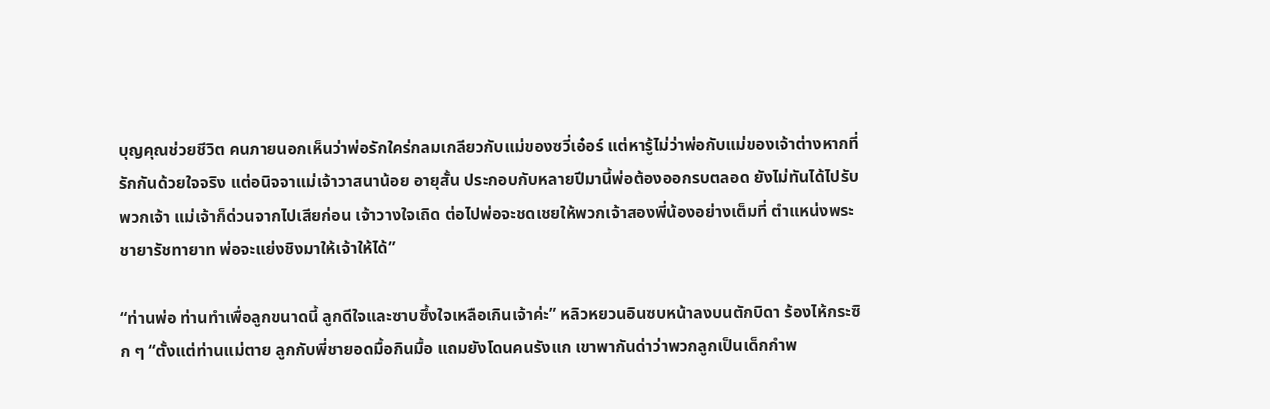บุญคุณช่วยชีวิต คนภายนอกเห็นว่าพ่อรักใคร่กลมเกลียวกับแม่ของซวี่เอ๋อร์ แต่หารู้ไม่ว่าพ่อกับแม่ของเจ้าต่างหากที่รักกันด้วยใจจริง แต่อนิจจาแม่เจ้าวาสนาน้อย อายุสั้น ประกอบกับหลายปีมานี้พ่อต้องออกรบตลอด ยังไม่ทันได้ไปรับพวกเจ้า แม่เจ้าก็ด่วนจากไปเสียก่อน เจ้าวางใจเถิด ต่อไปพ่อจะชดเชยให้พวกเจ้าสองพี่น้องอย่างเต็มที่ ตำแหน่งพระชายารัชทายาท พ่อจะแย่งชิงมาให้เจ้าให้ได้”

“ท่านพ่อ ท่านทำเพื่อลูกขนาดนี้ ลูกดีใจและซาบซึ้งใจเหลือเกินเจ้าค่ะ” หลิวหยวนอินซบหน้าลงบนตักบิดา ร้องไห้กระซิก ๆ “ตั้งแต่ท่านแม่ตาย ลูกกับพี่ชายอดมื้อกินมื้อ แถมยังโดนคนรังแก เขาพากันด่าว่าพวกลูกเป็นเด็กกำพ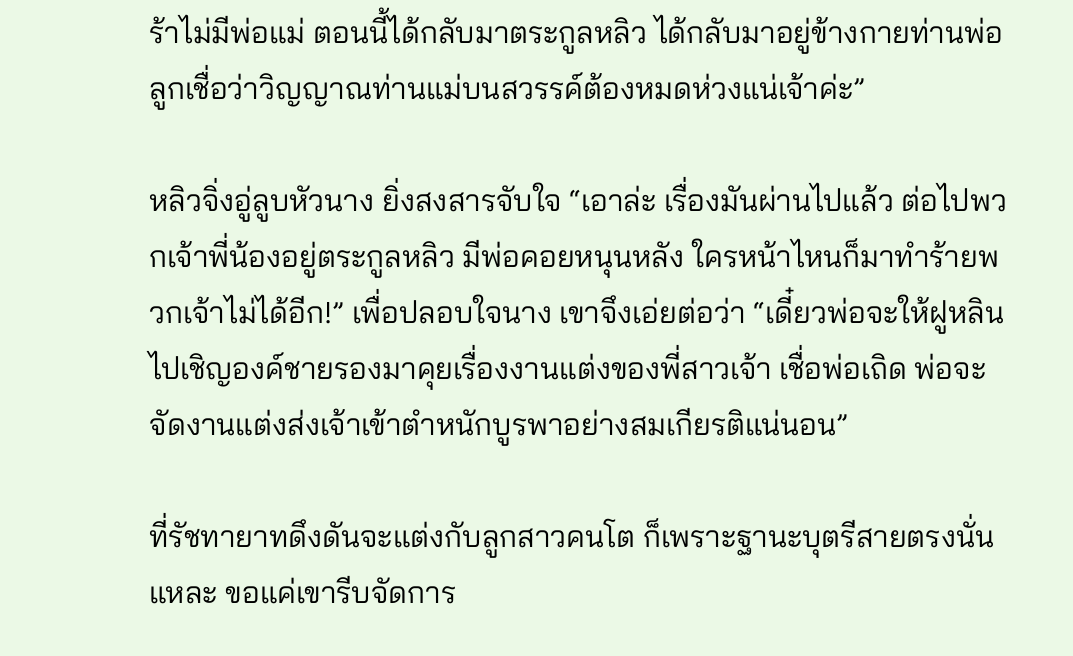ร้าไม่มีพ่อแม่ ตอนนี้ได้กลับมาตระกูลหลิว ได้กลับมาอยู่ข้างกายท่านพ่อ ลูกเชื่อว่าวิญญาณท่านแม่บนสวรรค์ต้องหมดห่วงแน่เจ้าค่ะ”

หลิวจิ่งอู่ลูบหัวนาง ยิ่งสงสารจับใจ “เอาล่ะ เรื่องมันผ่านไปแล้ว ต่อไปพวกเจ้าพี่น้องอยู่ตระกูลหลิว มีพ่อคอยหนุนหลัง ใครหน้าไหนก็มาทำร้ายพวกเจ้าไม่ได้อีก!” เพื่อปลอบใจนาง เขาจึงเอ่ยต่อว่า “เดี๋ยวพ่อจะให้ฝูหลินไปเชิญองค์ชายรองมาคุยเรื่องงานแต่งของพี่สาวเจ้า เชื่อพ่อเถิด พ่อจะจัดงานแต่งส่งเจ้าเข้าตำหนักบูรพาอย่างสมเกียรติแน่นอน”

ที่รัชทายาทดึงดันจะแต่งกับลูกสาวคนโต ก็เพราะฐานะบุตรีสายตรงนั่นแหละ ขอแค่เขารีบจัดการ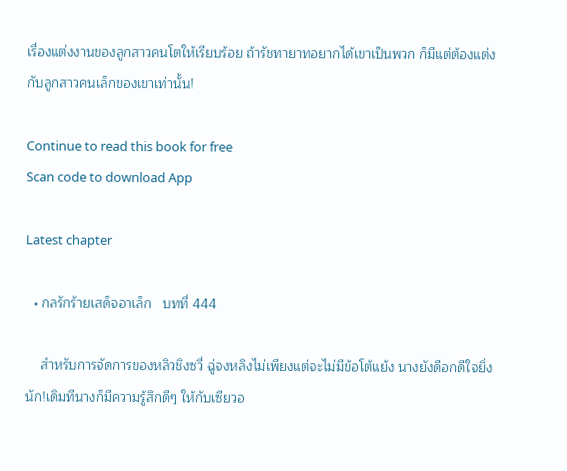เรื่องแต่งงานของลูกสาวคนโตให้เรียบร้อย ถ้ารัชทายาทอยากได้เขาเป็นพวก ก็มีแต่ต้องแต่งกับลูกสาวคนเล็กของเขาเท่านั้น!

Continue to read this book for free
Scan code to download App

Latest chapter

  • กลรักร้ายเสด็จอาเล็ก   บทที่ 444

    สำหรับการจัดการของหลิวชิงซวี่ ฉู่จงหลิงไม่เพียงแต่จะไม่มีข้อโต้แย้ง นางยังดีอกดีใจยิ่งนัก!เดิมทีนางก็มีความรู้สึกดีๆ ให้กับเซียวอ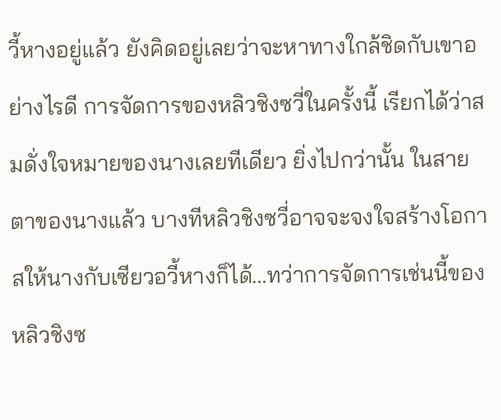วี้หางอยู่แล้ว ยังคิดอยู่เลยว่าจะหาทางใกล้ชิดกับเขาอย่างไรดี การจัดการของหลิวชิงซวี่ในครั้งนี้ เรียกได้ว่าสมดั่งใจหมายของนางเลยทีเดียว ยิ่งไปกว่านั้น ในสายตาของนางแล้ว บางทีหลิวชิงซวี่อาจจะจงใจสร้างโอกาสให้นางกับเซียวอวี้หางก็ได้...ทว่าการจัดการเช่นนี้ของหลิวชิงซ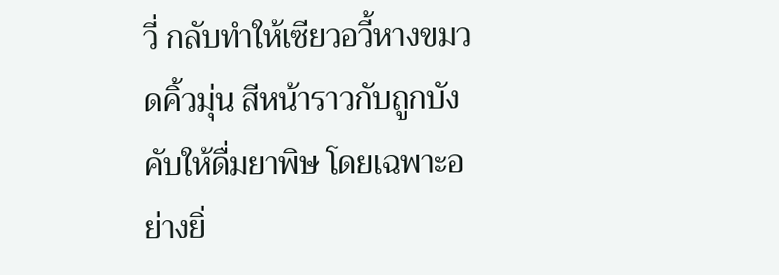วี่ กลับทำให้เซียวอวี้หางขมวดคิ้วมุ่น สีหน้าราวกับถูกบังคับให้ดื่มยาพิษ โดยเฉพาะอย่างยิ่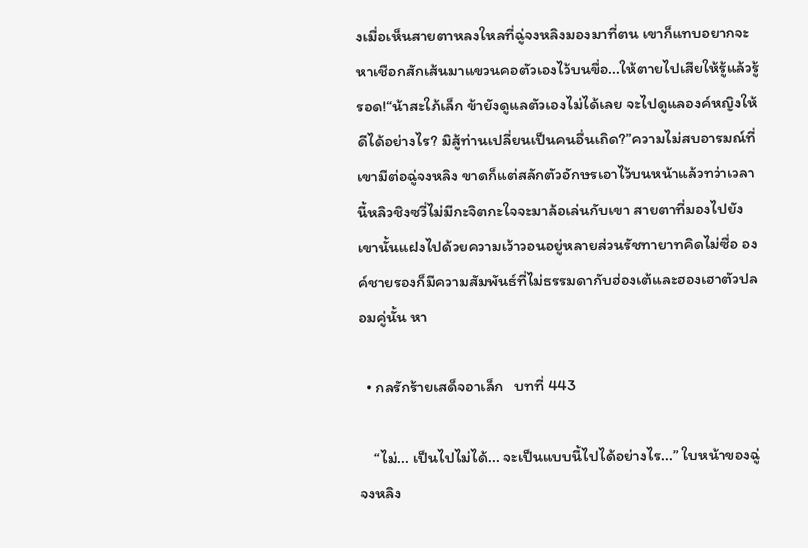งเมื่อเห็นสายตาหลงใหลที่ฉู่จงหลิงมองมาที่ตน เขาก็แทบอยากจะหาเชือกสักเส้นมาแขวนคอตัวเองไว้บนขื่อ...ให้ตายไปเสียให้รู้แล้วรู้รอด!“น้าสะใภ้เล็ก ข้ายังดูแลตัวเองไม่ได้เลย จะไปดูแลองค์หญิงให้ดีได้อย่างไร? มิสู้ท่านเปลี่ยนเป็นคนอื่นเถิด?”ความไม่สบอารมณ์ที่เขามีต่อฉู่จงหลิง ขาดก็แต่สลักตัวอักษรเอาไว้บนหน้าแล้วทว่าเวลานี้หลิวชิงซวี่ไม่มีกะจิตกะใจจะมาล้อเล่นกับเขา สายตาที่มองไปยังเขานั้นแฝงไปด้วยความเว้าวอนอยู่หลายส่วนรัชทายาทคิดไม่ซื่อ องค์ชายรองก็มีความสัมพันธ์ที่ไม่ธรรมดากับฮ่องเต้และฮองเฮาตัวปลอมคู่นั้น หา

  • กลรักร้ายเสด็จอาเล็ก   บทที่ 443

    “ไม่... เป็นไปไม่ได้... จะเป็นแบบนี้ไปได้อย่างไร...” ใบหน้าของฉู่จงหลิง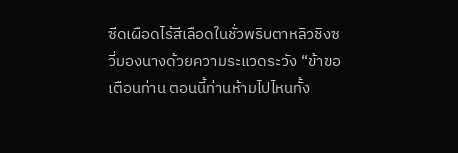ซีดเผือดไร้สีเลือดในชั่วพริบตาหลิวชิงซวี่มองนางด้วยความระแวดระวัง “ข้าขอเตือนท่าน ตอนนี้ท่านห้ามไปไหนทั้ง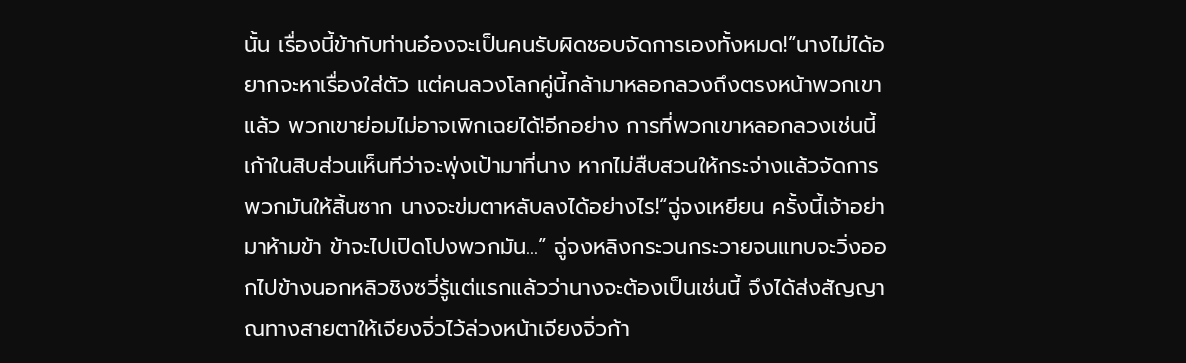นั้น เรื่องนี้ข้ากับท่านอ๋องจะเป็นคนรับผิดชอบจัดการเองทั้งหมด!”นางไม่ได้อยากจะหาเรื่องใส่ตัว แต่คนลวงโลกคู่นี้กล้ามาหลอกลวงถึงตรงหน้าพวกเขาแล้ว พวกเขาย่อมไม่อาจเพิกเฉยได้!อีกอย่าง การที่พวกเขาหลอกลวงเช่นนี้ เก้าในสิบส่วนเห็นทีว่าจะพุ่งเป้ามาที่นาง หากไม่สืบสวนให้กระจ่างแล้วจัดการพวกมันให้สิ้นซาก นางจะข่มตาหลับลงได้อย่างไร!“ฉู่จงเหยียน ครั้งนี้เจ้าอย่ามาห้ามข้า ข้าจะไปเปิดโปงพวกมัน...” ฉู่จงหลิงกระวนกระวายจนแทบจะวิ่งออกไปข้างนอกหลิวชิงซวี่รู้แต่แรกแล้วว่านางจะต้องเป็นเช่นนี้ จึงได้ส่งสัญญาณทางสายตาให้เจียงจิ่วไว้ล่วงหน้าเจียงจิ่วก้า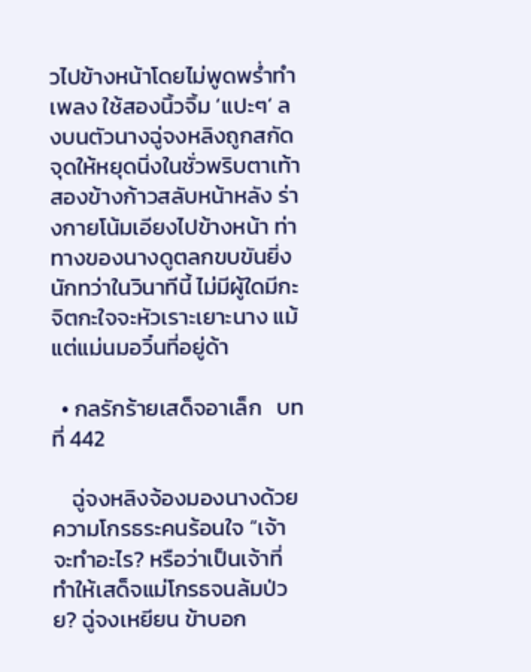วไปข้างหน้าโดยไม่พูดพร่ำทำเพลง ใช้สองนิ้วจิ้ม ‘แปะๆ’ ลงบนตัวนางฉู่จงหลิงถูกสกัดจุดให้หยุดนิ่งในชั่วพริบตาเท้าสองข้างก้าวสลับหน้าหลัง ร่างกายโน้มเอียงไปข้างหน้า ท่าทางของนางดูตลกขบขันยิ่งนักทว่าในวินาทีนี้ ไม่มีผู้ใดมีกะจิตกะใจจะหัวเราะเยาะนาง แม้แต่แม่นมอวิ๋นที่อยู่ด้า

  • กลรักร้ายเสด็จอาเล็ก   บทที่ 442

    ฉู่จงหลิงจ้องมองนางด้วยความโกรธระคนร้อนใจ “เจ้าจะทำอะไร? หรือว่าเป็นเจ้าที่ทำให้เสด็จแม่โกรธจนล้มป่วย? ฉู่จงเหยียน ข้าบอก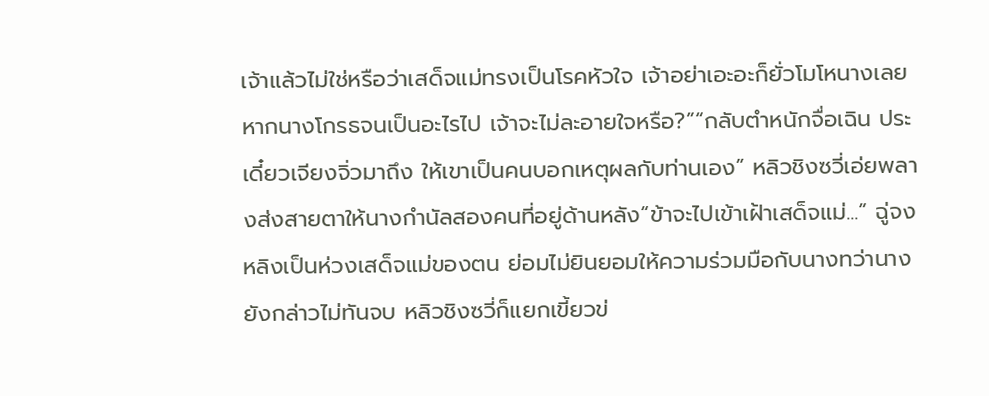เจ้าแล้วไม่ใช่หรือว่าเสด็จแม่ทรงเป็นโรคหัวใจ เจ้าอย่าเอะอะก็ยั่วโมโหนางเลย หากนางโกรธจนเป็นอะไรไป เจ้าจะไม่ละอายใจหรือ?”“กลับตำหนักจื่อเฉิน ประเดี๋ยวเจียงจิ่วมาถึง ให้เขาเป็นคนบอกเหตุผลกับท่านเอง” หลิวชิงซวี่เอ่ยพลางส่งสายตาให้นางกำนัลสองคนที่อยู่ด้านหลัง“ข้าจะไปเข้าเฝ้าเสด็จแม่...” ฉู่จงหลิงเป็นห่วงเสด็จแม่ของตน ย่อมไม่ยินยอมให้ความร่วมมือกับนางทว่านางยังกล่าวไม่ทันจบ หลิวชิงซวี่ก็แยกเขี้ยวข่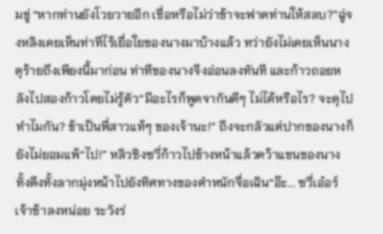มขู่ “หากท่านยังโวยวายอีก เชื่อหรือไม่ว่าข้าจะฟาดท่านให้สลบ?”ฉู่จงหลิงเคยเห็นท่าทีไร้เยื่อใยของนางมาบ้างแล้ว ทว่ายังไม่เคยเห็นนางดุร้ายถึงเพียงนี้มาก่อน ท่าทีของนางจึงอ่อนลงทันที และก้าวถอยหลังไปสองก้าวโดยไม่รู้ตัว“มีอะไรก็พูดจากันดีๆ ไม่ได้หรือไร? จะดุไปทำไมกัน? ข้าเป็นพี่สาวแท้ๆ ของเจ้านะ!” ถึงจะกลัวแต่ปากของนางก็ยังไม่ยอมแพ้“ไป!” หลิวชิงซวี่ก้าวไปข้างหน้าแล้วคว้าแขนของนาง ทั้งดึงทั้งลากมุ่งหน้าไปยังทิศทางของตำหนักจื่อเฉิน“อ๊ะ... ซวี่เอ๋อร์ เจ้าช้าลงหน่อย ระวังร่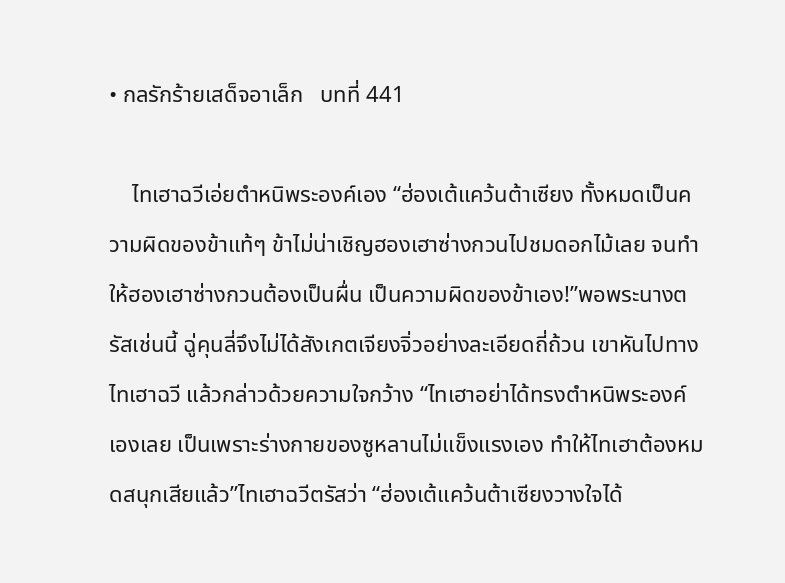• กลรักร้ายเสด็จอาเล็ก   บทที่ 441

    ไทเฮาฉวีเอ่ยตำหนิพระองค์เอง “ฮ่องเต้แคว้นต้าเซียง ทั้งหมดเป็นความผิดของข้าแท้ๆ ข้าไม่น่าเชิญฮองเฮาซ่างกวนไปชมดอกไม้เลย จนทำให้ฮองเฮาซ่างกวนต้องเป็นผื่น เป็นความผิดของข้าเอง!”พอพระนางตรัสเช่นนี้ ฉู่คุนลี่จึงไม่ได้สังเกตเจียงจิ่วอย่างละเอียดถี่ถ้วน เขาหันไปทางไทเฮาฉวี แล้วกล่าวด้วยความใจกว้าง “ไทเฮาอย่าได้ทรงตำหนิพระองค์เองเลย เป็นเพราะร่างกายของซูหลานไม่แข็งแรงเอง ทำให้ไทเฮาต้องหมดสนุกเสียแล้ว”ไทเฮาฉวีตรัสว่า “ฮ่องเต้แคว้นต้าเซียงวางใจได้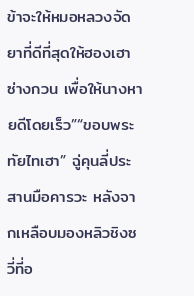ข้าจะให้หมอหลวงจัดยาที่ดีที่สุดให้ฮองเฮาซ่างกวน เพื่อให้นางหายดีโดยเร็ว”“ขอบพระทัยไทเฮา” ฉู่คุนลี่ประสานมือคารวะ หลังจากเหลือบมองหลิวชิงซวี่ที่อ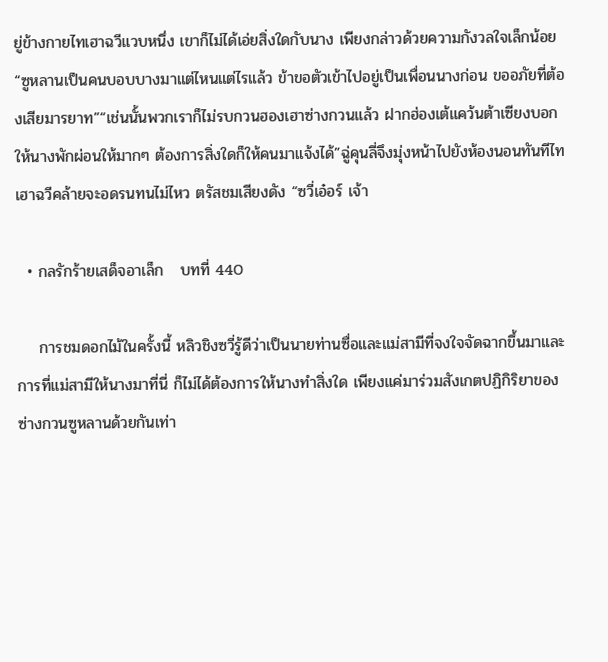ยู่ข้างกายไทเฮาฉวีแวบหนึ่ง เขาก็ไม่ได้เอ่ยสิ่งใดกับนาง เพียงกล่าวด้วยความกังวลใจเล็กน้อย “ซูหลานเป็นคนบอบบางมาแต่ไหนแต่ไรแล้ว ข้าขอตัวเข้าไปอยู่เป็นเพื่อนนางก่อน ขออภัยที่ต้องเสียมารยาท”“เช่นนั้นพวกเราก็ไม่รบกวนฮองเฮาซ่างกวนแล้ว ฝากฮ่องเต้แคว้นต้าเซียงบอกให้นางพักผ่อนให้มากๆ ต้องการสิ่งใดก็ให้คนมาแจ้งได้”ฉู่คุนลี่จึงมุ่งหน้าไปยังห้องนอนทันทีไทเฮาฉวีคล้ายจะอดรนทนไม่ไหว ตรัสชมเสียงดัง “ซวี่เอ๋อร์ เจ้า

  • กลรักร้ายเสด็จอาเล็ก   บทที่ 440

    การชมดอกไม้ในครั้งนี้ หลิวชิงซวี่รู้ดีว่าเป็นนายท่านซื่อและแม่สามีที่จงใจจัดฉากขึ้นมาและการที่แม่สามีให้นางมาที่นี่ ก็ไม่ได้ต้องการให้นางทำสิ่งใด เพียงแค่มาร่วมสังเกตปฏิกิริยาของซ่างกวนซูหลานด้วยกันเท่า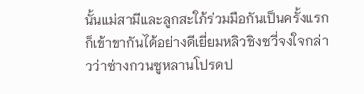นั้นแม่สามีและลูกสะใภ้ร่วมมือกันเป็นครั้งแรกก็เข้าขากันได้อย่างดีเยี่ยมหลิวชิงซวี่จงใจกล่าวว่าซ่างกวนซูหลานโปรดป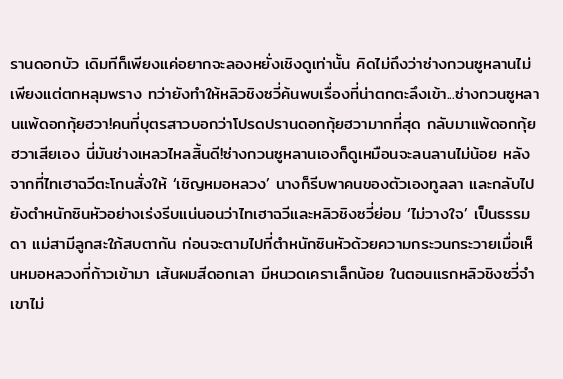รานดอกบัว เดิมทีก็เพียงแค่อยากจะลองหยั่งเชิงดูเท่านั้น คิดไม่ถึงว่าซ่างกวนซูหลานไม่เพียงแต่ตกหลุมพราง ทว่ายังทำให้หลิวชิงซวี่ค้นพบเรื่องที่น่าตกตะลึงเข้า...ซ่างกวนซูหลานแพ้ดอกกุ้ยฮวา!คนที่บุตรสาวบอกว่าโปรดปรานดอกกุ้ยฮวามากที่สุด กลับมาแพ้ดอกกุ้ยฮวาเสียเอง นี่มันช่างเหลวไหลสิ้นดี!ซ่างกวนซูหลานเองก็ดูเหมือนจะลนลานไม่น้อย หลังจากที่ไทเฮาฉวีตะโกนสั่งให้ ‘เชิญหมอหลวง’ นางก็รีบพาคนของตัวเองทูลลา และกลับไปยังตำหนักซินหัวอย่างเร่งรีบแน่นอนว่าไทเฮาฉวีและหลิวชิงซวี่ย่อม ‘ไม่วางใจ’ เป็นธรรมดา แม่สามีลูกสะใภ้สบตากัน ก่อนจะตามไปที่ตำหนักซินหัวด้วยความกระวนกระวายเมื่อเห็นหมอหลวงที่ก้าวเข้ามา เส้นผมสีดอกเลา มีหนวดเคราเล็กน้อย ในตอนแรกหลิวชิงซวี่จำเขาไม่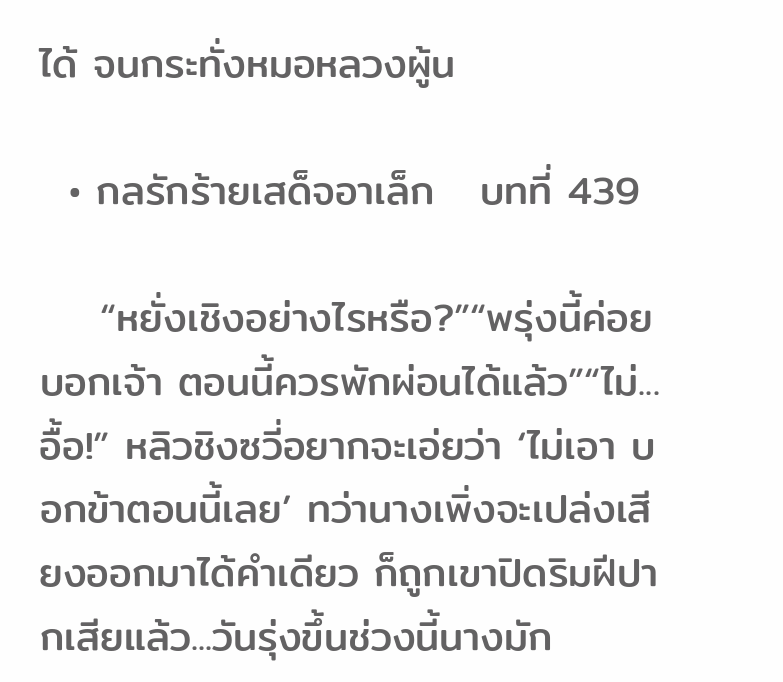ได้ จนกระทั่งหมอหลวงผู้น

  • กลรักร้ายเสด็จอาเล็ก   บทที่ 439

    “หยั่งเชิงอย่างไรหรือ?”“พรุ่งนี้ค่อยบอกเจ้า ตอนนี้ควรพักผ่อนได้แล้ว”“ไม่... อื้อ!” หลิวชิงซวี่อยากจะเอ่ยว่า ‘ไม่เอา บอกข้าตอนนี้เลย’ ทว่านางเพิ่งจะเปล่งเสียงออกมาได้คำเดียว ก็ถูกเขาปิดริมฝีปากเสียแล้ว...วันรุ่งขึ้นช่วงนี้นางมัก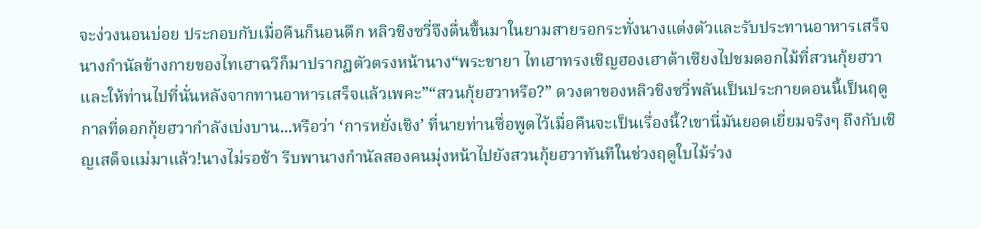จะง่วงนอนบ่อย ประกอบกับเมื่อคืนก็นอนดึก หลิวชิงซวี่จึงตื่นขึ้นมาในยามสายรอกระทั่งนางแต่งตัวและรับประทานอาหารเสร็จ นางกำนัลข้างกายของไทเฮาฉวีก็มาปรากฏตัวตรงหน้านาง“พระชายา ไทเฮาทรงเชิญฮองเฮาต้าเซียงไปชมดอกไม้ที่สวนกุ้ยฮวา และให้ท่านไปที่นั่นหลังจากทานอาหารเสร็จแล้วเพคะ”“สวนกุ้ยฮวาหรือ?” ดวงตาของหลิวชิงซวี่พลันเป็นประกายตอนนี้เป็นฤดูกาลที่ดอกกุ้ยฮวากำลังเบ่งบาน...หรือว่า ‘การหยั่งเชิง’ ที่นายท่านซื่อพูดไว้เมื่อคืนจะเป็นเรื่องนี้?เขานี่มันยอดเยี่ยมจริงๆ ถึงกับเชิญเสด็จแม่มาแล้ว!นางไม่รอช้า รีบพานางกำนัลสองคนมุ่งหน้าไปยังสวนกุ้ยฮวาทันทีในช่วงฤดูใบไม้ร่วง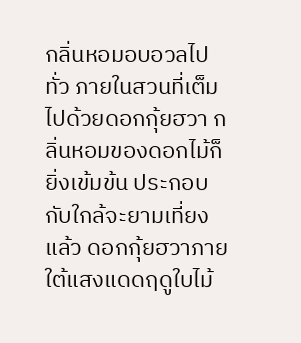กลิ่นหอมอบอวลไปทั่ว ภายในสวนที่เต็มไปด้วยดอกกุ้ยฮวา กลิ่นหอมของดอกไม้ก็ยิ่งเข้มข้น ประกอบกับใกล้จะยามเที่ยงแล้ว ดอกกุ้ยฮวาภายใต้แสงแดดฤดูใบไม้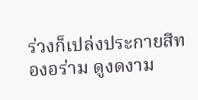ร่วงก็เปล่งประกายสีทองอร่าม ดูงดงาม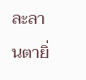ละลานตายิ่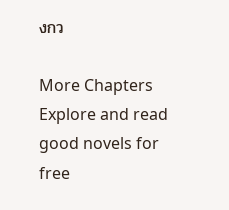งกว

More Chapters
Explore and read good novels for free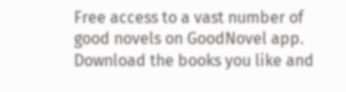Free access to a vast number of good novels on GoodNovel app. Download the books you like and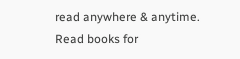read anywhere & anytime.
Read books for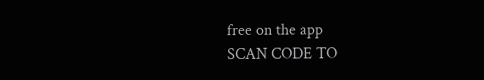free on the app
SCAN CODE TO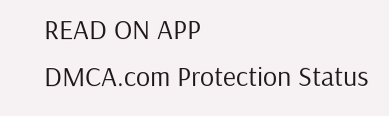READ ON APP
DMCA.com Protection Status